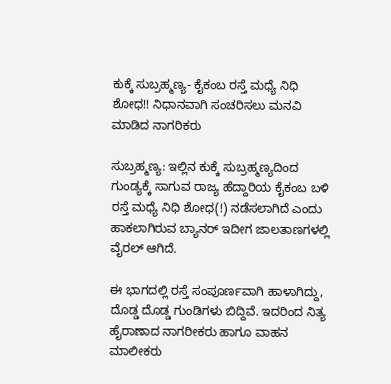ಕುಕ್ಕೆ ಸುಬ್ರಹ್ಮಣ್ಯ- ಕೈಕಂಬ ರಸ್ತೆ ಮಧ್ಯೆ ‌ನಿಧಿ ಶೋಧ!! ನಿಧಾನವಾಗಿ ಸಂಚರಿಸಲು ಮನವಿ ಮಾಡಿದ ನಾಗರಿಕರು

ಸುಬ್ರಹ್ಮಣ್ಯ: ಇಲ್ಲಿನ ಕುಕ್ಕೆ ಸುಬ್ರಹ್ಮಣ್ಯದಿಂದ ಗುಂಡ್ಯಕ್ಕೆ ಸಾಗುವ ರಾಜ್ಯ ಹೆದ್ದಾರಿಯ ಕೈಕಂಬ ಬಳಿ ರಸ್ತೆ ಮಧ್ಯೆ ನಿಧಿ ಶೋಧ(!) ನಡೆಸಲಾಗಿದೆ ಎಂದು ಹಾಕಲಾಗಿರುವ ಬ್ಯಾನರ್ ಇದೀಗ ಜಾಲತಾಣಗಳಲ್ಲಿ ವೈರಲ್ ಆಗಿದೆ.

ಈ ಭಾಗದಲ್ಲಿ ರಸ್ತೆ ಸಂಪೂರ್ಣವಾಗಿ ಹಾಳಾಗಿದ್ದು, ದೊಡ್ಡ ದೊಡ್ಡ ಗುಂಡಿಗಳು ಬಿದ್ದಿವೆ. ಇದರಿಂದ ನಿತ್ಯ ಹೈರಾಣಾದ ನಾಗರೀಕರು ಹಾಗೂ ವಾಹನ ಮಾಲೀಕರು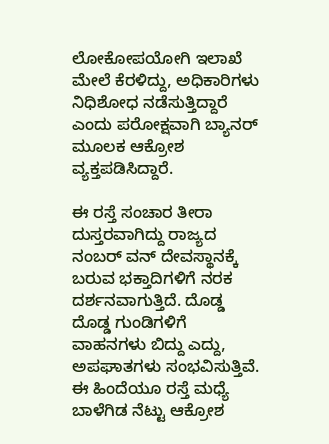ಲೋಕೋಪಯೋಗಿ ಇಲಾಖೆ‌ ಮೇಲೆ ಕೆರಳಿದ್ದು, ಅಧಿಕಾರಿಗಳು ನಿಧಿಶೋಧ ನಡೆಸುತ್ತಿದ್ದಾರೆ ಎಂದು ಪರೋಕ್ಷವಾಗಿ ಬ್ಯಾನರ್ ಮೂಲಕ ಆಕ್ರೋಶ ವ್ಯಕ್ತಪಡಿಸಿದ್ದಾರೆ.

ಈ ರಸ್ತೆ ಸಂಚಾರ ತೀರಾ ದುಸ್ತರವಾಗಿದ್ದು ರಾಜ್ಯದ ನಂಬರ್ ವನ್ ದೇವಸ್ಥಾನಕ್ಕೆ ಬರುವ ಭಕ್ತಾದಿಗಳಿಗೆ ನರಕ ದರ್ಶನವಾಗುತ್ತಿದೆ. ದೊಡ್ಡ ದೊಡ್ಡ ಗುಂಡಿಗಳಿಗೆ ವಾಹನಗಳು ಬಿದ್ದು ಎದ್ದು, ಅಪಘಾತಗಳು ಸಂಭವಿಸುತ್ತಿವೆ. ಈ ಹಿಂದೆಯೂ ರಸ್ತೆ ಮಧ್ಯೆ‌ ಬಾಳೆಗಿಡ ನೆಟ್ಟು ಆಕ್ರೋಶ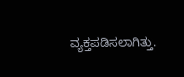ವ್ಯಕ್ತಪಡಿಸಲಾಗಿತ್ತು.